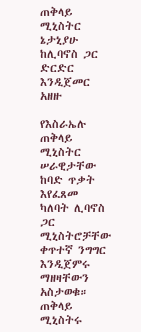ጠቅላይ ሚኒስትር ኔታኒያሁ ከሊባኖስ ጋር ድርድር እንዲጀመር አዘዙ

የእስራኤሉ ጠቅላይ ሚኒስትር ሠራዊታቸው ከባድ ጥቃት እየፈጸመ ካለባት ሊባኖስ ጋር ሚኒስትሮቻቸው ቀጥተኛ ንግግር እንዲጀምሩ ማዘዛቸውን አስታወቁ።
ጠቅላይ ሚኒስትሩ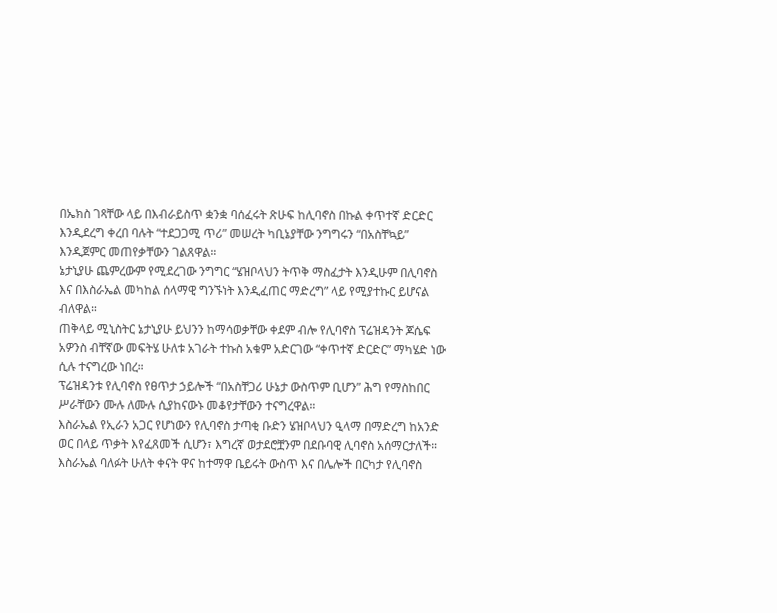በኤክስ ገጻቸው ላይ በእብራይስጥ ቋንቋ ባሰፈሩት ጽሁፍ ከሊባኖስ በኩል ቀጥተኛ ድርድር እንዲደረግ ቀረበ ባሉት “ተደጋጋሚ ጥሪ” መሠረት ካቢኔያቸው ንግግሩን “በአስቸኳይ” እንዲጀምር መጠየቃቸውን ገልጸዋል።
ኔታኒያሁ ጨምረውም የሚደረገው ንግግር “ሄዝቦላህን ትጥቅ ማስፈታት እንዲሁም በሊባኖስ እና በእስራኤል መካከል ሰላማዊ ግንኙነት እንዲፈጠር ማድረግ” ላይ የሚያተኩር ይሆናል ብለዋል።
ጠቅላይ ሚኒስትር ኔታኒያሁ ይህንን ከማሳወቃቸው ቀደም ብሎ የሊባኖስ ፕሬዝዳንት ጆሴፍ አዎንስ ብቸኛው መፍትሄ ሁለቱ አገራት ተኩስ አቁም አድርገው “ቀጥተኛ ድርድር” ማካሄድ ነው ሲሉ ተናግረው ነበረ።
ፕሬዝዳንቱ የሊባኖስ የፀጥታ ኃይሎች “በአስቸጋሪ ሁኔታ ውስጥም ቢሆን” ሕግ የማስከበር ሥራቸውን ሙሉ ለሙሉ ሲያከናውኑ መቆየታቸውን ተናግረዋል።
እስራኤል የኢራን አጋር የሆነውን የሊባኖስ ታጣቂ ቡድን ሄዝቦላህን ዒላማ በማድረግ ከአንድ ወር በላይ ጥቃት እየፈጸመች ሲሆን፣ እግረኛ ወታደሮቿንም በደቡባዊ ሊባኖስ አሰማርታለች።
እስራኤል ባለፉት ሁለት ቀናት ዋና ከተማዋ ቤይሩት ውስጥ እና በሌሎች በርካታ የሊባኖስ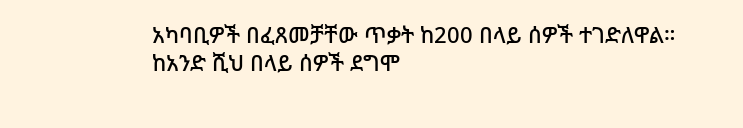አካባቢዎች በፈጸመቻቸው ጥቃት ከ200 በላይ ሰዎች ተገድለዋል። ከአንድ ሺህ በላይ ሰዎች ደግሞ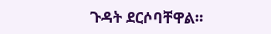ጉዳት ደርሶባቸዋል።